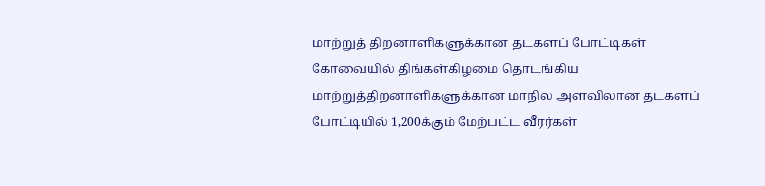மாற்றுத் திறனாளிகளுக்கான தடகளப் போட்டிகள்
கோவையில் திங்கள்கிழமை தொடங்கிய மாற்றுத்திறனாளிகளுக்கான மாநில அளவிலான தடகளப் போட்டியில் 1,200க்கும் மேற்பட்ட வீரர்கள்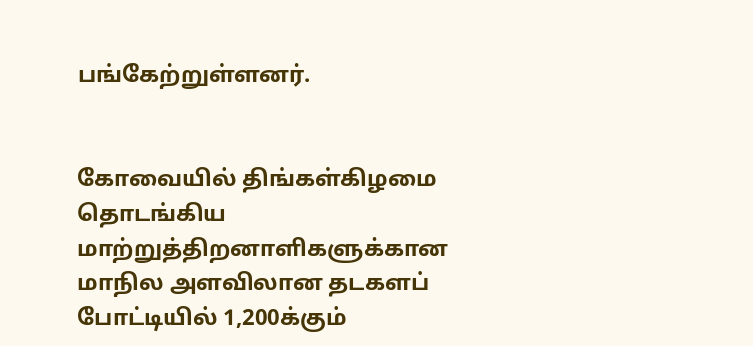பங்கேற்றுள்ளனர்.


கோவையில் திங்கள்கிழமை தொடங்கிய மாற்றுத்திறனாளிகளுக்கான மாநில அளவிலான தடகளப் போட்டியில் 1,200க்கும்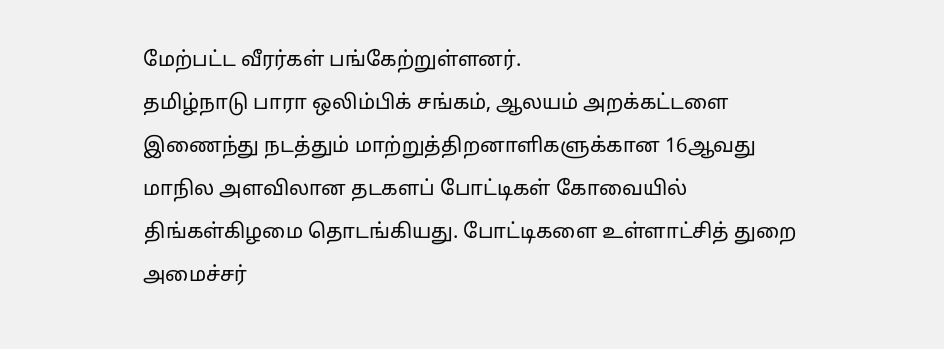மேற்பட்ட வீரர்கள் பங்கேற்றுள்ளனர்.
தமிழ்நாடு பாரா ஒலிம்பிக் சங்கம், ஆலயம் அறக்கட்டளை இணைந்து நடத்தும் மாற்றுத்திறனாளிகளுக்கான 16ஆவது மாநில அளவிலான தடகளப் போட்டிகள் கோவையில் திங்கள்கிழமை தொடங்கியது. போட்டிகளை உள்ளாட்சித் துறை அமைச்சர்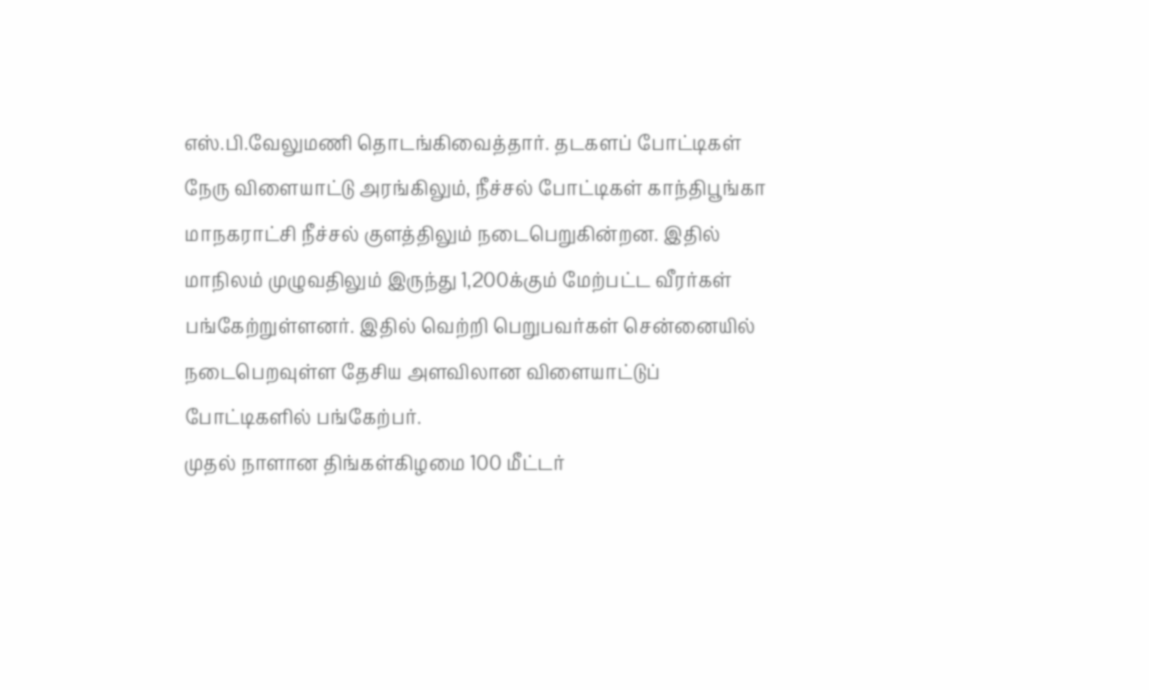எஸ்.பி.வேலுமணி தொடங்கிவைத்தார். தடகளப் போட்டிகள் நேரு விளையாட்டு அரங்கிலும், நீச்சல் போட்டிகள் காந்திபூங்கா மாநகராட்சி நீச்சல் குளத்திலும் நடைபெறுகின்றன. இதில் மாநிலம் முழுவதிலும் இருந்து 1,200க்கும் மேற்பட்ட வீரர்கள் பங்கேற்றுள்ளனர். இதில் வெற்றி பெறுபவர்கள் சென்னையில் நடைபெறவுள்ள தேசிய அளவிலான விளையாட்டுப் போட்டிகளில் பங்கேற்பர்.
முதல் நாளான திங்கள்கிழமை 100 மீட்டர்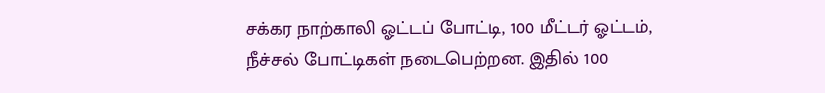சக்கர நாற்காலி ஓட்டப் போட்டி, 100 மீட்டர் ஓட்டம், நீச்சல் போட்டிகள் நடைபெற்றன. இதில் 100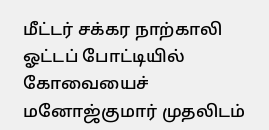மீட்டர் சக்கர நாற்காலி ஓட்டப் போட்டியில் கோவையைச் மனோஜ்குமார் முதலிடம்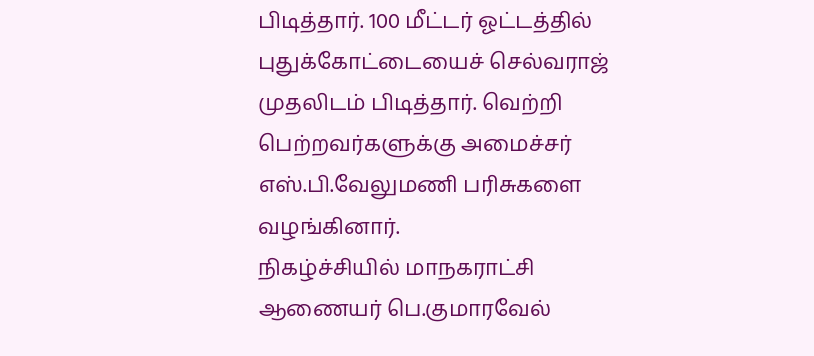பிடித்தார். 100 மீட்டர் ஓட்டத்தில் புதுக்கோட்டையைச் செல்வராஜ் முதலிடம் பிடித்தார். வெற்றி பெற்றவர்களுக்கு அமைச்சர் எஸ்.பி.வேலுமணி பரிசுகளை வழங்கினார்.
நிகழ்ச்சியில் மாநகராட்சி ஆணையர் பெ.குமாரவேல்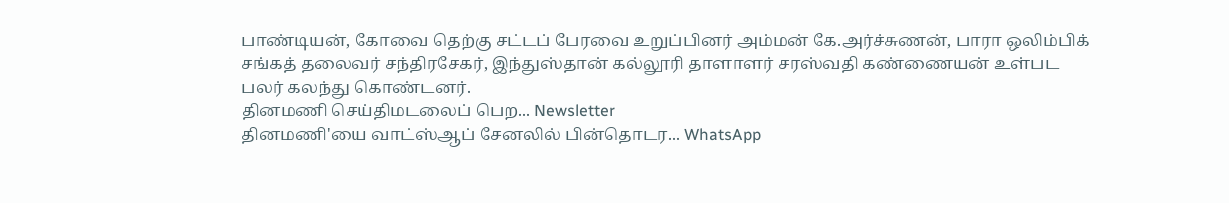பாண்டியன், கோவை தெற்கு சட்டப் பேரவை உறுப்பினர் அம்மன் கே.அர்ச்சுணன், பாரா ஒலிம்பிக் சங்கத் தலைவர் சந்திரசேகர், இந்துஸ்தான் கல்லூரி தாளாளர் சரஸ்வதி கண்ணையன் உள்பட பலர் கலந்து கொண்டனர்.
தினமணி செய்திமடலைப் பெற... Newsletter
தினமணி'யை வாட்ஸ்ஆப் சேனலில் பின்தொடர... WhatsApp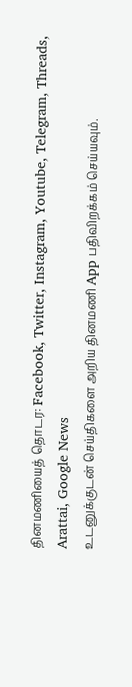தினமணியைத் தொடர: Facebook, Twitter, Instagram, Youtube, Telegram, Threads, Arattai, Google News
உடனுக்குடன் செய்திகளை அறிய தினமணி App பதிவிறக்கம் செய்யவும்.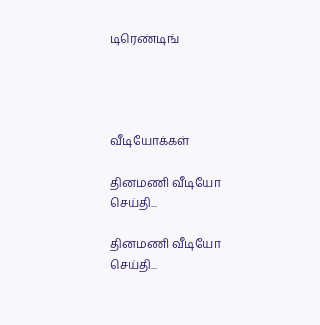டிரெண்டிங்




வீடியோக்கள்

தினமணி வீடியோ செய்தி...

தினமணி வீடியோ செய்தி...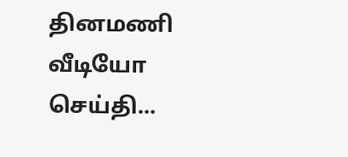தினமணி வீடியோ செய்தி...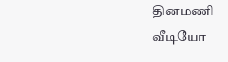தினமணி வீடியோ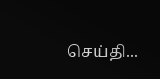செய்தி...